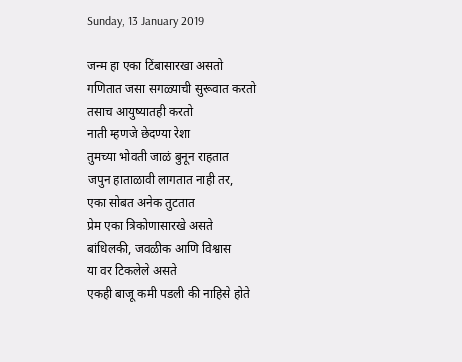Sunday, 13 January 2019

जन्म हा एका टिंबासारखा असतो
गणितात जसा सगळ्याची सुरूवात करतो
तसाच आयुष्यातही करतो
नाती म्हणजे छेदण्या रेशा
तुमच्या भोवती जाळं बुनून राहतात
जपुन हाताळावी लागतात नाही तर,
एका सोबत अनेक तुटतात
प्रेम एका त्रिकोणासारखे असते
बांधिलकी, जवळीक आणि विश्वास
या वर टिकलेले असते
एकही बाजू कमी पडली की नाहिसे होते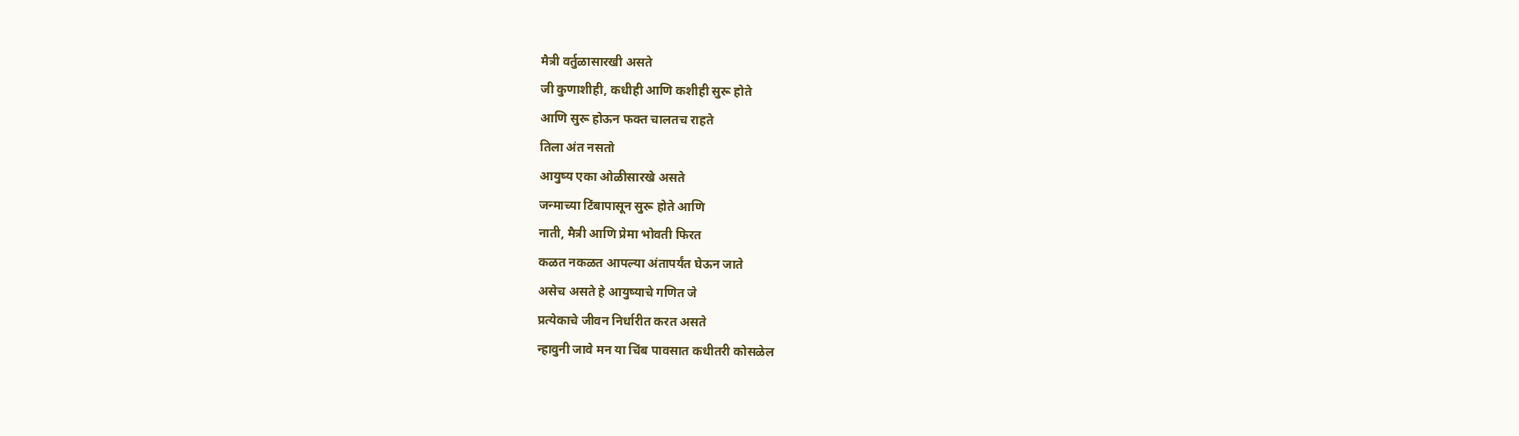मैत्री वर्तुळासारखी असते
जी कुणाशीही, कधीही आणि कशीही सुरू होते
आणि सुरू होऊन फक्त चालतच राहते
तिला अंत नसतो
आयुष्य एका ओळीसारखे असते
जन्माच्या टिंबापासून सुरू होते आणि
नाती, मैत्री आणि प्रेमा भोवती फिरत
कळत नकळत आपल्या अंतापर्यंत घेऊन जाते
असेच असते हे आयुष्याचे गणित जे
प्रत्येकाचे जीवन निर्धारीत करत असते
न्हावुनी जावे मन या चिंब पावसात कधीतरी कोसळेल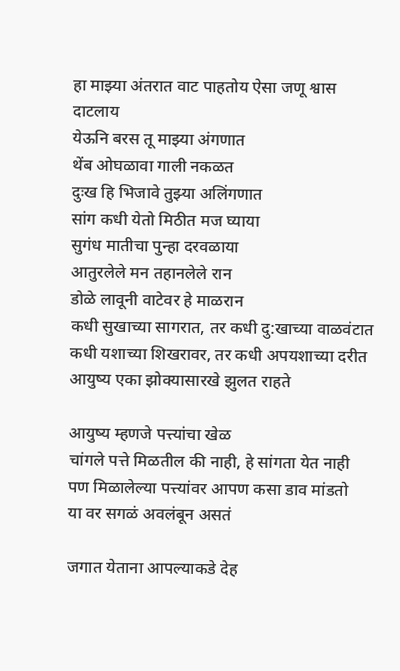हा माझ्या अंतरात वाट पाहतोय ऐसा जणू श्वास दाटलाय
येऊनि बरस तू माझ्या अंगणात
थेंब ओघळावा गाली नकळत
दुःख हि भिजावे तुझ्या अलिंगणात
सांग कधी येतो मिठीत मज घ्याया
सुगंध मातीचा पुन्हा दरवळाया
आतुरलेले मन तहानलेले रान
डोळे लावूनी वाटेवर हे माळरान
कधी सुखाच्या सागरात, तर कधी दु:खाच्या वाळवंटात
कधी यशाच्या शिखरावर, तर कधी अपयशाच्या दरीत
आयुष्य एका झोक्यासारखे झुलत राहते

आयुष्य म्हणजे पत्त्यांचा खेळ
चांगले पत्ते मिळतील की नाही, हे सांगता येत नाही
पण मिळालेल्या पत्त्यांवर आपण कसा डाव मांडतो
या वर सगळं अवलंबून असतं

जगात येताना आपल्याकडे देह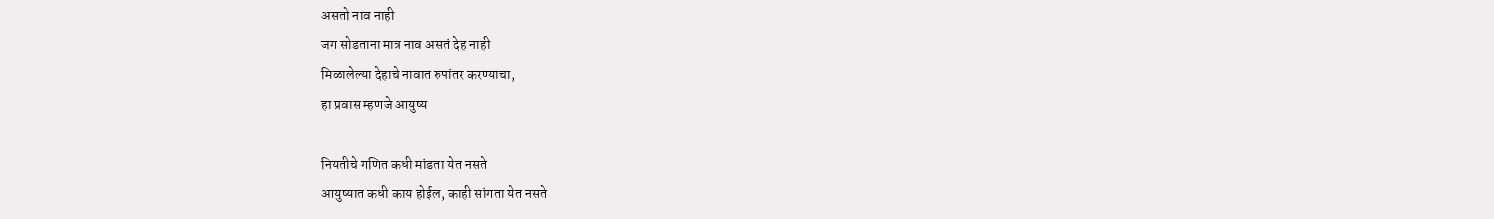असतो नाव नाही
जग सोडताना मात्र नाव असतं देह नाही
मिळालेल्या देहाचे नावात रुपांतर करण्याचा,
हा प्रवास म्हणजे आयुष्य

नियतीचे गणित कधी मांडता येत नसते
आयुष्यात कधी काय होईल, काही सांगता येत नसते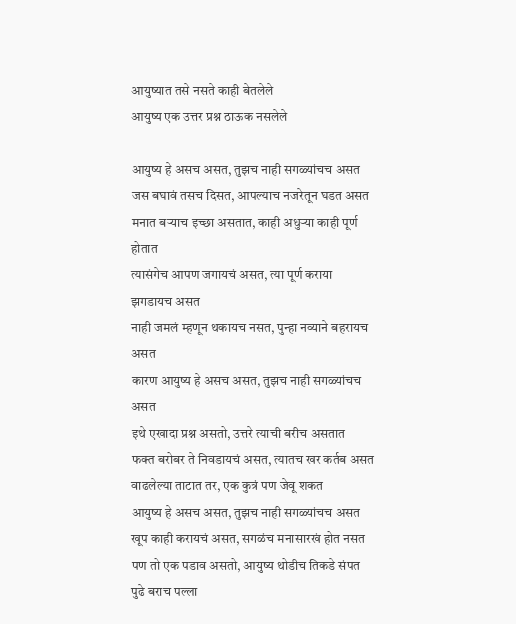आयुष्यात तसे नसते काही बेतलेले
आयुष्य एक उत्तर प्रश्न ठाऊक नसलेले

आयुष्य हे असच असत, तुझच नाही सगळ्यांचच असत
जस बघावं तसच दिसत, आपल्याच नजरेतून घडत असत
मनात बऱ्याच इच्छा असतात, काही अधुऱ्या काही पूर्ण होतात
त्यासंगेच आपण जगायचं असत, त्या पूर्ण कराया झगडायच असत
नाही जमलं म्हणून थकायच नसत, पुन्हा नव्याने बहरायच असत
कारण आयुष्य हे असच असत, तुझच नाही सगळ्यांचच असत
इथे एखादा प्रश्न असतो, उत्तरे त्याची बरीच असतात
फक्त बरोबर ते निवडायचं असत, त्यातच खर कर्तब असत
वाढलेल्या ताटात तर, एक कुत्रं पण जेवू शकत
आयुष्य हे असच असत, तुझच नाही सगळ्यांचच असत
खूप काही करायचं असत, सगळंच मनासारखं होत नसत
पण तो एक पडाव असतो, आयुष्य थोडीच तिकडे संपत
पुढे बराच पल्ला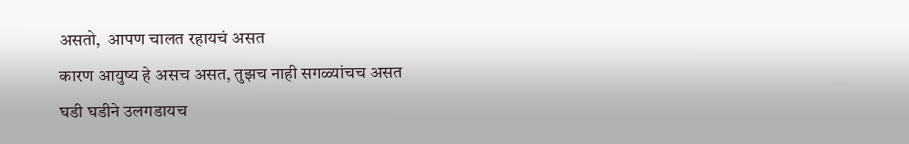असतो,  आपण चालत रहायचं असत
कारण आयुष्य हे असच असत, तुझच नाही सगळ्यांचच असत
घडी घडीने उलगडायच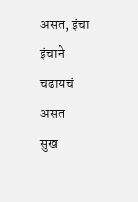असत, इंचा इंचाने चढायचं असत
सुख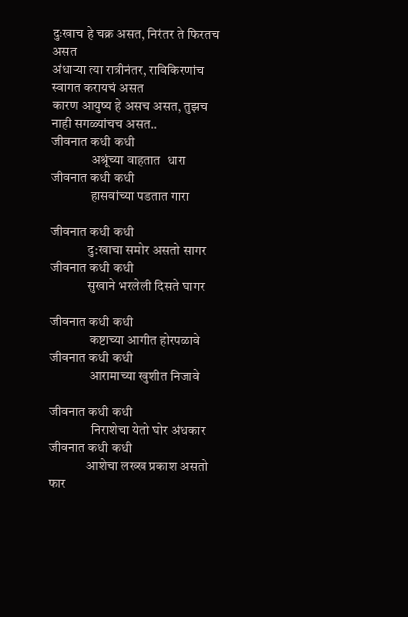दुःखाच हे चक्र असत, निरंतर ते फिरतच असत
अंधाऱ्या त्या रात्रीनंतर, राविकिरणांच स्वागत करायचं असत
कारण आयुष्य हे असच असत, तुझच नाही सगळ्यांचच असत..
जीवनात कधी कधी
               अश्रूंच्या वाहतात  धारा
जीवनात कधी कधी
               हासवांच्या पडतात गारा

जीवनात कधी कधी
              दु:खाचा समोर असतो सागर
जीवनात कधी कधी
              सुखाने भरलेली दिसते घागर

जीवनात कधी कधी
               कष्टाच्या आगीत होरपळावे
जीवनात कधी कधी
               आरामाच्या खुशीत निजावे

जीवनात कधी कधी
                निराशेचा येतो घोर अंधकार
जीवनात कधी कधी
              आशेचा लख्ख प्रकाश असतो फार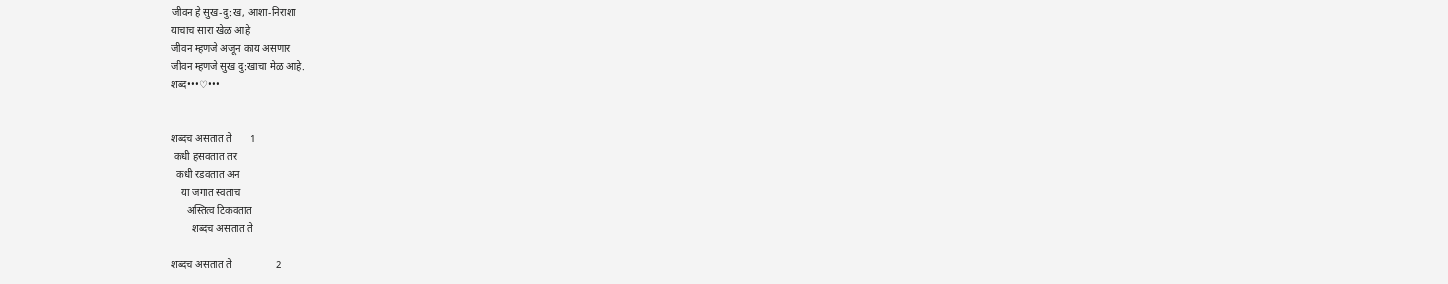जीवन हे सुख-दु:ख, आशा-निराशा
याचाच सारा खेळ आहे
जीवन म्हणजे अजून काय असणार
जीवन म्हणजे सुख दु:खाचा मेळ आहे.
शब्द•••♡•••


शब्दच असतात ते       1
 कधी हसवतात तर
  कधी रडवतात अन
    या जगात स्वताच
      अस्तित्व टिकवतात
        शब्दच असतात ते

शब्दच असतात ते                 2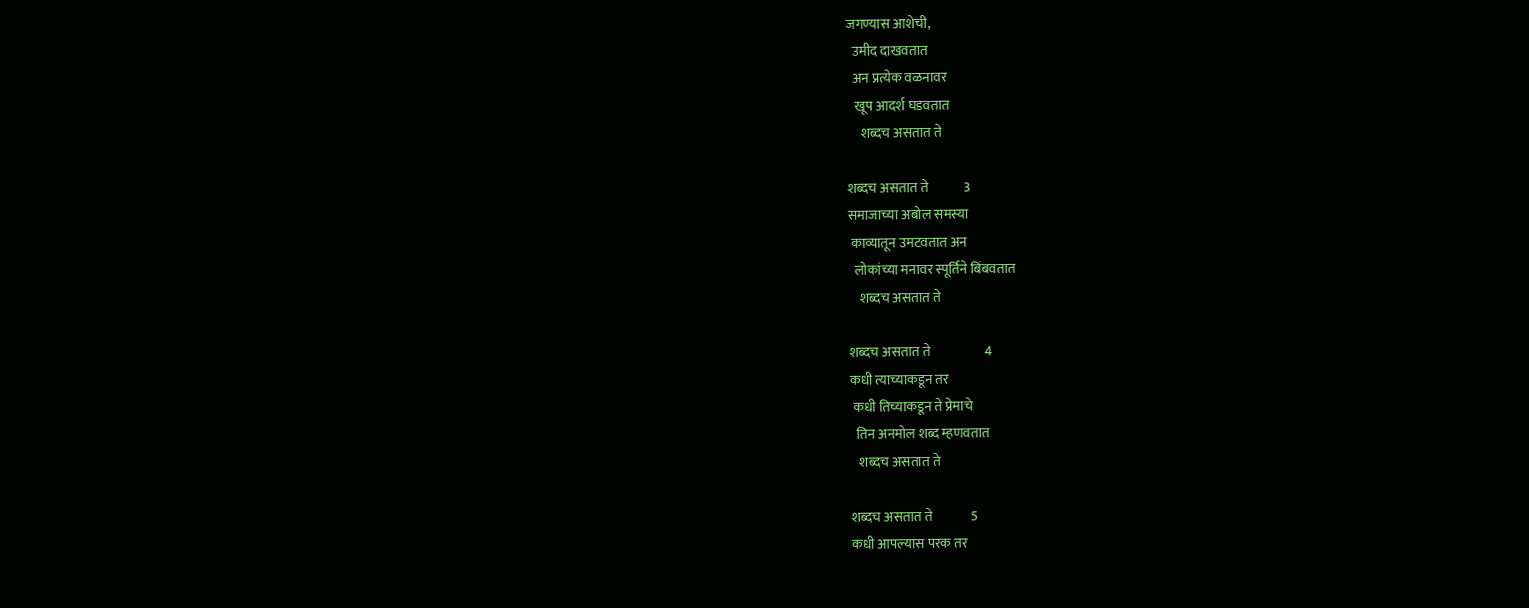जगण्यास आशेची,
  उमीद दाखवतात
  अन प्रत्येक वळनावर
   खूप आदर्श घडवतात
     शब्दच असतात ते

शब्दच असतात ते             3
समाजाच्या अबोल समस्या
 काव्यातून उमटवतात अन
  लोकांच्या मनावर स्पूर्तिने बिंबवतात
    शब्दच असतात ते

शब्दच असतात ते                    4
कधी त्याच्याकडून तर
 कधी तिच्याकडून ते प्रेमाचे
  तिन अनमोल शब्द म्हणवतात
   शब्दच असतात ते

शब्दच असतात ते              5
कधी आपल्यास परक तर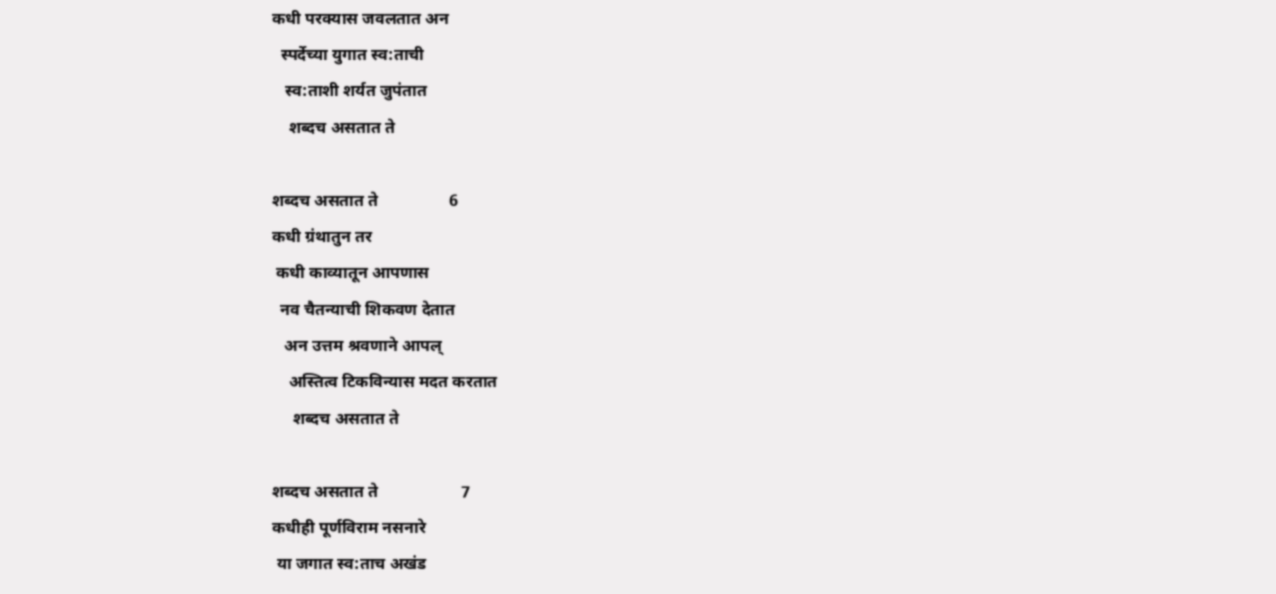कधी परक्यास जवलतात अन
  स्पर्देच्या युगात स्व:ताची
   स्व:ताशी शर्यत जुपंतात
    शब्दच असतात ते

शब्दच असतात ते                 6
कधी ग्रंथातुन तर
 कधी काव्यातून आपणास
  नव चैतन्याची शिकवण देतात
   अन उत्तम श्रवणाने आपल्
    अस्तित्व टिकविन्यास मदत करतात
     शब्दच असतात ते

शब्दच असतात ते                    7
कधीही पूर्णविराम नसनारे
 या जगात स्व:ताच अखंड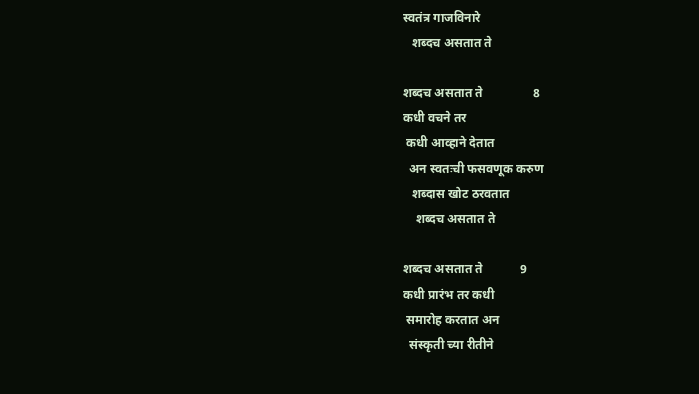स्वतंत्र गाजविनारे
   शब्दच असतात ते

शब्दच असतात ते                8
कधी वचने तर
 कधी आव्हाने देतात
  अन स्वतःची फसवणूक करुण
   शब्दास खोट ठरवतात
    शब्दच असतात ते

शब्दच असतात ते            9
कधी प्रारंभ तर कधी
 समारोह करतात अन
  संस्कृती च्या रीतीने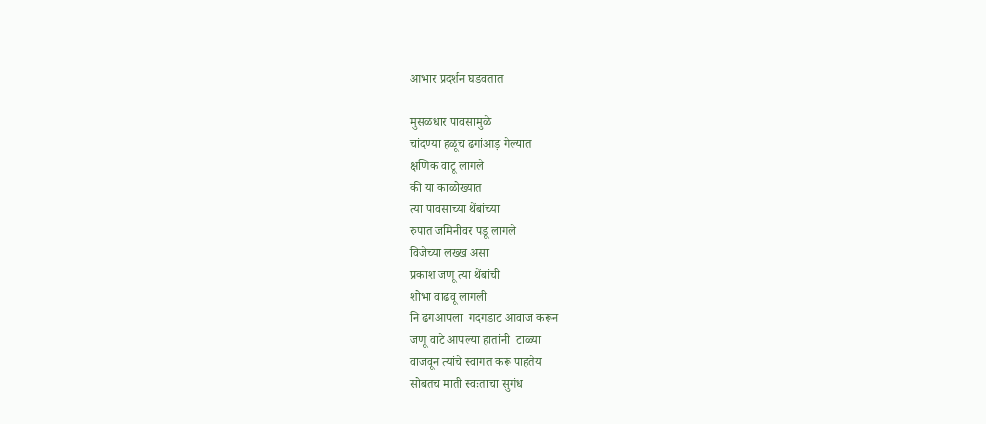आभार प्रदर्शन घडवतात

मुसळधार पावसामुळे
चांदण्या हळूच ढगांआड़ गेल्यात
क्षणिक वाटू लागले
की या काळोख्यात
त्या पावसाच्या थेंबांच्या
रुपात जमिनीवर पडू लागले
विजेच्या लख्ख असा
प्रकाश जणू त्या थेंबांची
शोभा वाढवू लागली
नि ढगआपला  गदगडाट आवाज करून
जणू वाटे आपल्या हातांनी  टाळ्या
वाजवून त्यांचे स्वागत करू पाहतेय
सोबतच माती स्वःताचा सुगंध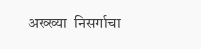अख्ख्या  निसर्गाचा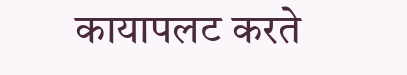कायापलट करते